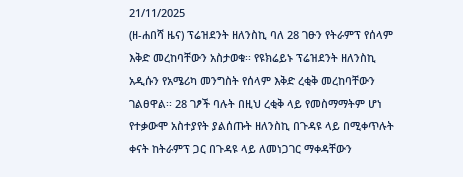21/11/2025
(ዘ-ሐበሻ ዜና) ፕሬዝደንት ዘለንስኪ ባለ 28 ገፁን የትራምፕ የሰላም እቅድ መረከባቸውን አስታወቁ፡፡ የዩክሬይኑ ፕሬዝደንት ዘለንስኪ አዲሱን የአሜሪካ መንግስት የሰላም እቅድ ረቂቅ መረከባቸውን ገልፀዋል፡፡ 28 ገፆች ባሉት በዚህ ረቂቅ ላይ የመስማማትም ሆነ የተቃውሞ አስተያየት ያልሰጡት ዘለንስኪ በጉዳዩ ላይ በሚቀጥሉት ቀናት ከትራምፕ ጋር በጉዳዩ ላይ ለመነጋገር ማቀዳቸውን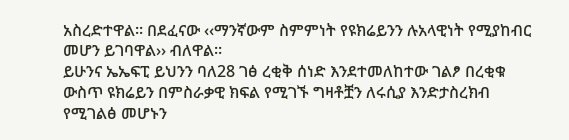አስረድተዋል፡፡ በደፈናው ‹‹ማንኛውም ስምምነት የዩክሬይንን ሉአላዊነት የሚያከብር መሆን ይገባዋል›› ብለዋል፡፡
ይሁንና ኤኤፍፒ ይህንን ባለ28 ገፅ ረቂቅ ሰነድ እንደተመለከተው ገልፆ በረቂቁ ውስጥ ዩክሬይን በምስራቃዊ ክፍል የሚገኙ ግዛቶቿን ለሩሲያ እንድታስረክብ የሚገልፅ መሆኑን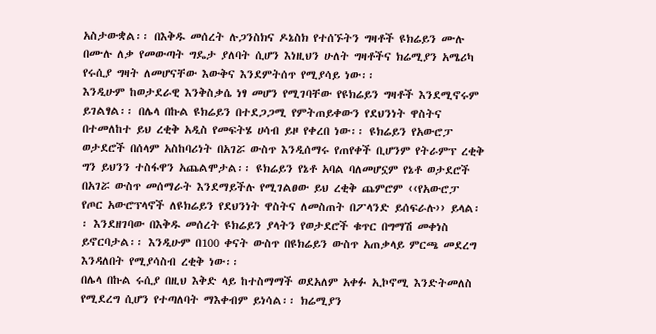አስታውቋል፡፡ በእቅዱ መሰረት ሉጋንስክና ዶኔስክ የተሰኙትን ግዛቶች ዩክሬይን ሙሉ በሙሉ ለቃ የመውጣት ግዴታ ያለባት ሲሆን እነዚህን ሁለት ግዛቶችና ክሬሚያን አሜሪካ የሩሲያ ግዛት ለመሆናቸው እውቅና እንደምትሰጥ የሚያሳይ ነው፡፡
እንዲሁም ከወታደራዊ እንቅስቃሴ ነፃ መሆን የሚገባቸው የዩክሬይን ግዛቶች እንደሚኖሩም ይገልፃል፡፡ በሌላ በኩል ዩክሬይን በተደጋጋሚ የምትጠይቀውን የደህንነት ዋስትና በተመለከተ ይህ ረቂቅ አዲስ የመፍትሄ ሀሳብ ይዞ የቀረበ ነው፡፡ ዩክሬይን የአውሮፓ ወታደሮች በሰላም አስከባሪነት በአገሯ ውስጥ እንዲሰማሩ የጠየቀች ቢሆንም የትራምፕ ረቂቅ ግን ይህንን ተስፋዋን አጨልሞታል፡፡ ዩክሬይን የኔቶ አባል ባለመሆኗም የኔቶ ወታደሮች በአገሯ ውስጥ መሰማራት እንደማይችሉ የሚገልፀው ይህ ረቂቅ ጨምሮም ‹‹የአውሮፓ የጦር አውሮፕላኖች ለዩክሬይን የደህንነት ዋስትና ለመስጠት በፖላንድ ይሰፍራሉ›› ይላል፡፡ እንደዘገባው በእቅዱ መሰረት ዩክሬይን ያላትን የወታደሮች ቁጥር በግማሽ መቀነስ ይኖርባታል፡፡ እንዲሁም በ100 ቀናት ውስጥ በዩክሬይን ውስጥ አጠቃላይ ምርጫ መደረግ እንዳለበት የሚያሳስብ ረቂቅ ነው፡፡
በሌላ በኩል ሩሲያ በዚህ እቅድ ላይ ከተስማማች ወደአለም አቀፉ ኢኮኖሚ እንድትመለስ የሚደረግ ሲሆን የተጣለባት ማእቀብም ይነሳል፡፡ ክሬሚያን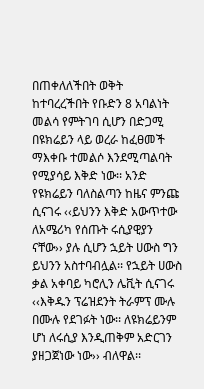በጠቀለለችበት ወቅት ከተባረረችበት የቡድን 8 አባልነት መልሳ የምትገባ ሲሆን በድጋሚ በዩክሬይን ላይ ወረራ ከፈፀመች ማእቀቡ ተመልሶ እንደሚጣልባት የሚያሳይ እቅድ ነው፡፡ አንድ የዩክሬይን ባለስልጣን ከዜና ምንጩ ሲናገሩ ‹‹ይህንን እቅድ አውጥተው ለአሜሪካ የሰጡት ሩሲያዊያን ናቸው›› ያሉ ሲሆን ኋይት ሀውስ ግን ይህንን አስተባብሏል፡፡ የኋይት ሀውስ ቃል አቀባይ ካሮሊን ሌቪት ሲናገሩ ‹‹እቅዱን ፕሬዝደንት ትራምፕ ሙሉ በሙሉ የደገፉት ነው፡፡ ለዩክሬይንም ሆነ ለሩሲያ እንዲጠቅም አድርገን ያዘጋጀነው ነው›› ብለዋል፡፡